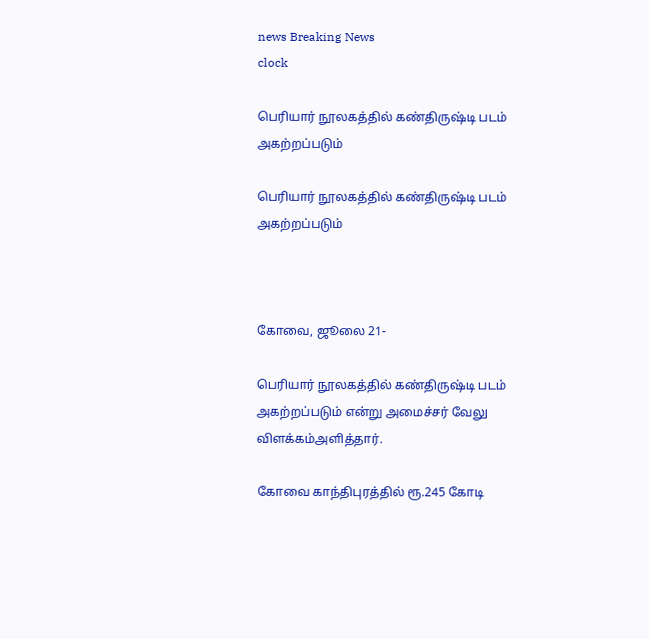news Breaking News
clock

பெரியார் நூலகத்தில் கண்திருஷ்டி படம் அகற்றப்படும்

பெரியார் நூலகத்தில் கண்திருஷ்டி படம் அகற்றப்படும்



கோவை, ஜூலை 21-

பெரியார் நூலகத்தில் கண்திருஷ்டி படம் அகற்றப்படும் என்று அமைச்சர் வேலு விளக்கம்அளித்தார்.

கோவை காந்திபுரத்தில் ரூ.245 கோடி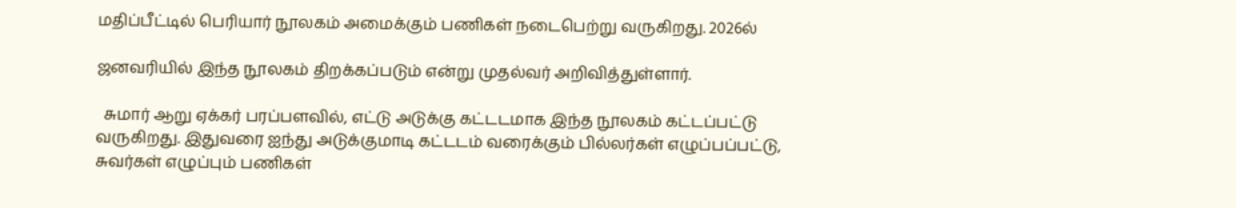மதிப்பீட்டில் பெரியார் நூலகம் அமைக்கும் பணிகள் நடைபெற்று வருகிறது. 2026ல்

ஜனவரியில் இந்த நூலகம் திறக்கப்படும் என்று முதல்வர் அறிவித்துள்ளார்.

  சுமார் ஆறு ஏக்கர் பரப்பளவில், எட்டு அடுக்கு கட்டடமாக இந்த நூலகம் கட்டப்பட்டு வருகிறது. இதுவரை ஐந்து அடுக்குமாடி கட்டடம் வரைக்கும் பில்லர்கள் எழுப்பப்பட்டு, சுவர்கள் எழுப்பும் பணிகள்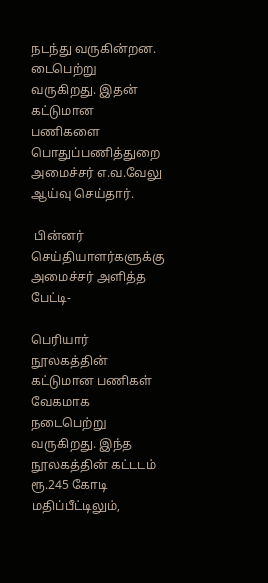நடந்து வருகின்றன. டைபெற்று வருகிறது. இதன் கட்டுமான பணிகளை பொதுப்பணித்துறை அமைச்சர் எ.வ.வேலு ஆய்வு செய்தார்.

 பின்னர் செய்தியாளர்களுக்கு அமைச்சர் அளித்த பேட்டி-

பெரியார் நூலகத்தின் கட்டுமான பணிகள் வேகமாக நடைபெற்று வருகிறது. இந்த நூலகத்தின் கட்டடம் ரூ.245 கோடி மதிப்பீட்டிலும்,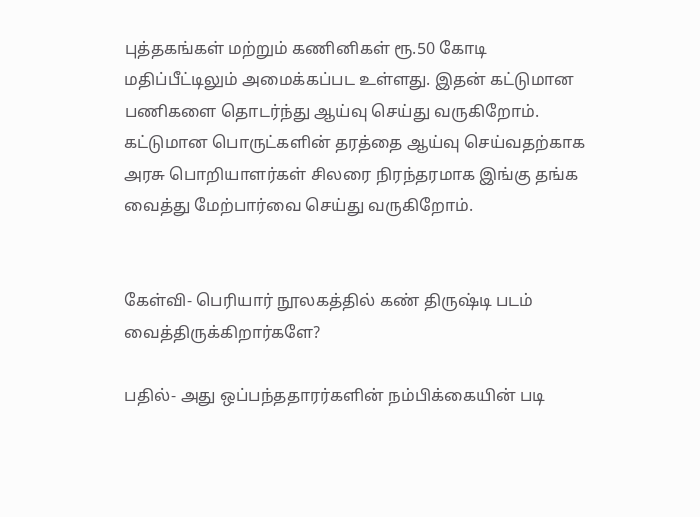புத்தகங்கள் மற்றும் கணினிகள் ரூ.50 கோடி மதிப்பீட்டிலும் அமைக்கப்பட உள்ளது. இதன் கட்டுமான பணிகளை தொடர்ந்து ஆய்வு செய்து வருகிறோம். கட்டுமான பொருட்களின் தரத்தை ஆய்வு செய்வதற்காக அரசு பொறியாளர்கள் சிலரை நிரந்தரமாக இங்கு தங்க வைத்து மேற்பார்வை செய்து வருகிறோம்.


கேள்வி- பெரியார் நூலகத்தில் கண் திருஷ்டி படம் வைத்திருக்கிறார்களே?

பதில்- அது ஒப்பந்ததாரர்களின் நம்பிக்கையின் படி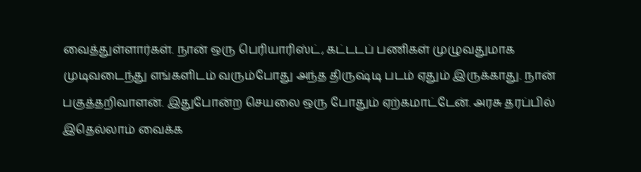வைத்துள்ளார்கள். நான் ஒரு பெரியாரிஸ்ட், கட்டடப் பணிகள் முழுவதுமாக முடிவடைந்து எங்களிடம் வரும்போது அந்த திருஷ்டி படம் ஏதும் இருக்காது. நான் பகுத்தறிவாளன். இதுபோன்ற செயலை ஒரு போதும் ஏற்கமாட்டேன். அரசு தரப்பில் இதெல்லாம் வைக்க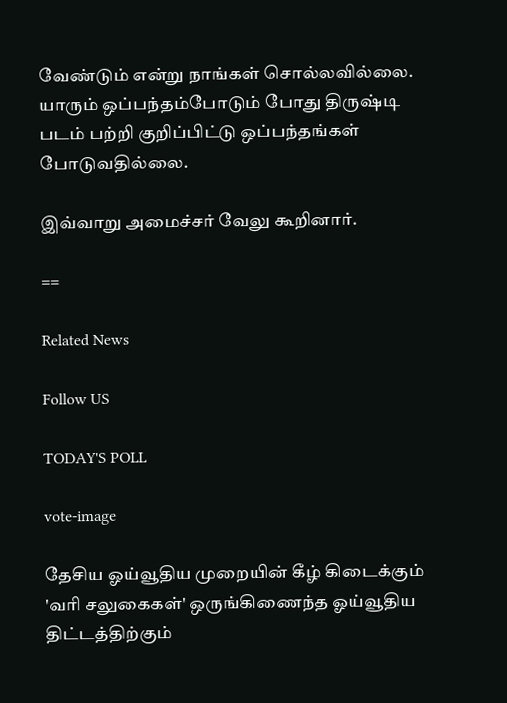வேண்டும் என்று நாங்கள் சொல்லவில்லை. யாரும் ஒப்பந்தம்போடும் போது திருஷ்டி படம் பற்றி குறிப்பிட்டு ஒப்பந்தங்கள் போடுவதில்லை.

இவ்வாறு அமைச்சர் வேலு கூறினார்.

==

Related News

Follow US

TODAY'S POLL

vote-image

தேசிய ஓய்வூதிய முறையின் கீழ் கிடைக்கும் 'வரி சலுகைகள்' ஒருங்கிணைந்த ஓய்வூதிய திட்டத்திற்கும்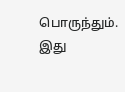பொருந்தும். இது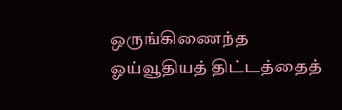ஒருங்கிணைந்த ஓய்வூதியத் திட்டத்தைத்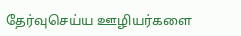தேர்வுசெய்ய ஊழியர்களை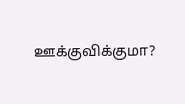ஊக்குவிக்குமா?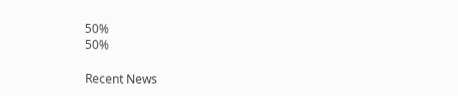50%
50%

Recent News